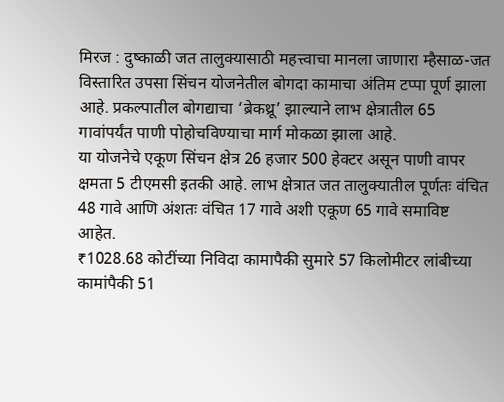मिरज : दुष्काळी जत तालुक्यासाठी महत्त्वाचा मानला जाणारा म्हैसाळ-जत विस्तारित उपसा सिंचन योजनेतील बोगदा कामाचा अंतिम टप्पा पूर्ण झाला आहे. प्रकल्पातील बोगद्याचा ‘ब्रेकथ्रू’ झाल्याने लाभ क्षेत्रातील 65 गावांपर्यंत पाणी पोहोचविण्याचा मार्ग मोकळा झाला आहे.
या योजनेचे एकूण सिंचन क्षेत्र 26 हजार 500 हेक्टर असून पाणी वापर क्षमता 5 टीएमसी इतकी आहे. लाभ क्षेत्रात जत तालुक्यातील पूर्णतः वंचित 48 गावे आणि अंशतः वंचित 17 गावे अशी एकूण 65 गावे समाविष्ट आहेत.
₹1028.68 कोटींच्या निविदा कामापैकी सुमारे 57 किलोमीटर लांबीच्या कामांपैकी 51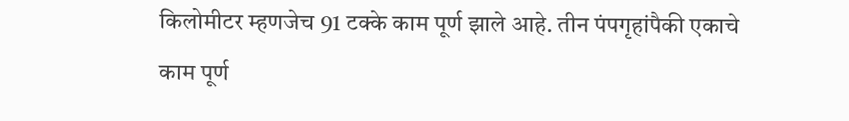किलोमीटर म्हणजेच 91 टक्के काम पूर्ण झाले आहे. तीन पंपगृहांपैकी एकाचे काम पूर्ण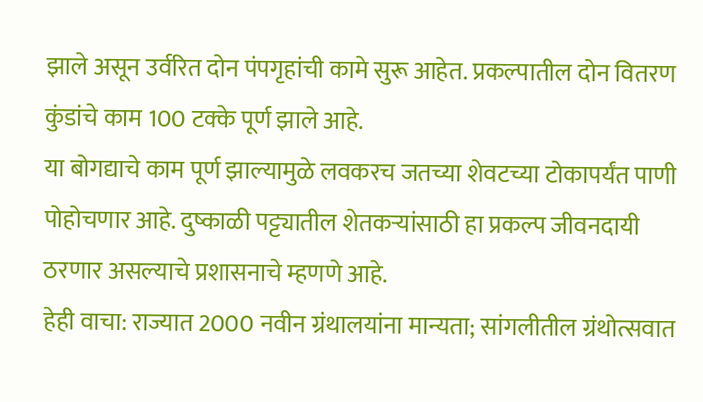झाले असून उर्वरित दोन पंपगृहांची कामे सुरू आहेत. प्रकल्पातील दोन वितरण कुंडांचे काम 100 टक्के पूर्ण झाले आहे.
या बोगद्याचे काम पूर्ण झाल्यामुळे लवकरच जतच्या शेवटच्या टोकापर्यंत पाणी पोहोचणार आहे. दुष्काळी पट्ट्यातील शेतकऱ्यांसाठी हा प्रकल्प जीवनदायी ठरणार असल्याचे प्रशासनाचे म्हणणे आहे.
हेही वाचा: राज्यात 2000 नवीन ग्रंथालयांना मान्यता; सांगलीतील ग्रंथोत्सवात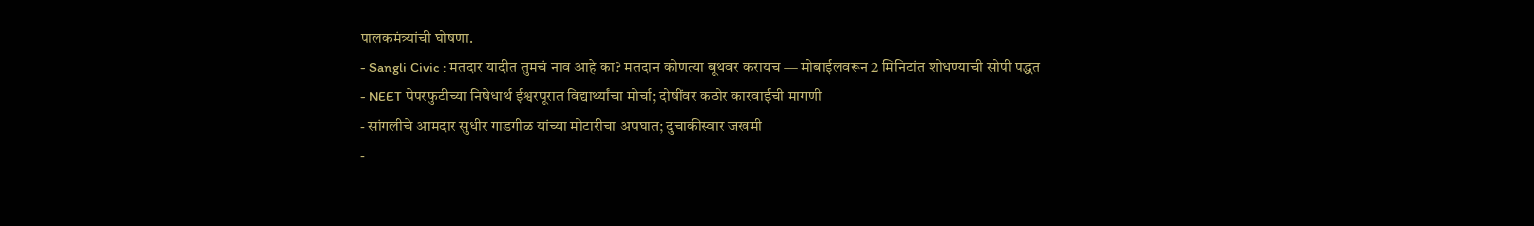पालकमंत्र्यांची घोषणा.
- Sangli Civic : मतदार यादीत तुमचं नाव आहे का? मतदान कोणत्या बूथवर करायच — मोबाईलवरून 2 मिनिटांत शोधण्याची सोपी पद्धत
- NEET पेपरफुटीच्या निषेधार्थ ईश्वरपूरात विद्यार्थ्यांचा मोर्चा; दोषींवर कठोर कारवाईची मागणी
- सांगलीचे आमदार सुधीर गाडगीळ यांच्या मोटारीचा अपघात; दुचाकीस्वार जखमी
-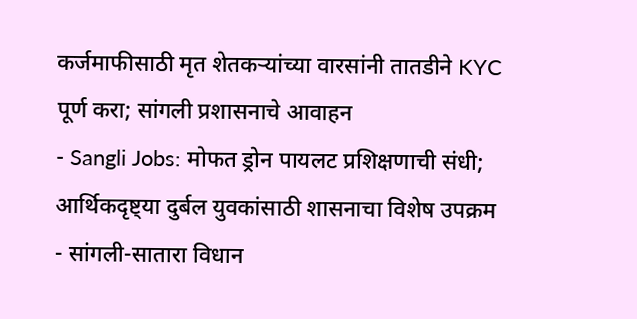कर्जमाफीसाठी मृत शेतकऱ्यांच्या वारसांनी तातडीने KYC पूर्ण करा; सांगली प्रशासनाचे आवाहन
- Sangli Jobs: मोफत ड्रोन पायलट प्रशिक्षणाची संधी; आर्थिकदृष्ट्या दुर्बल युवकांसाठी शासनाचा विशेष उपक्रम
- सांगली-सातारा विधान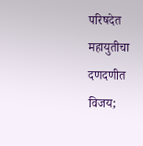परिषदेत महायुतीचा दणदणीत विजय;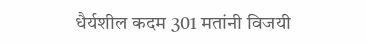धैर्यशील कदम 301 मतांनी विजयी